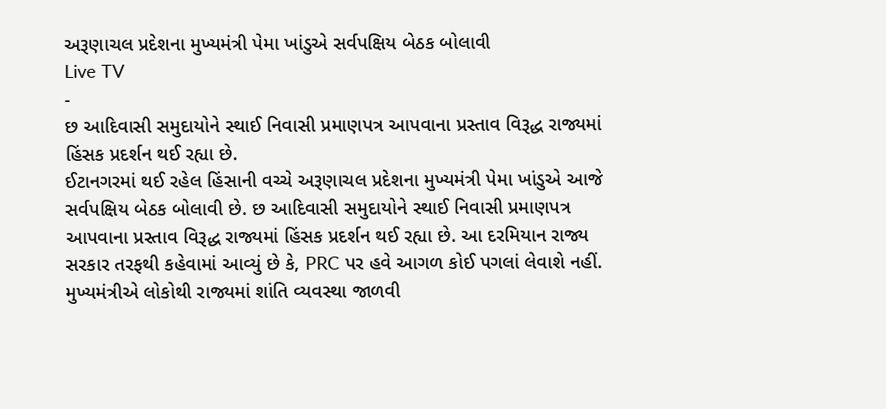અરૂણાચલ પ્રદેશના મુખ્યમંત્રી પેમા ખાંડુએ સર્વપક્ષિય બેઠક બોલાવી
Live TV
-
છ આદિવાસી સમુદાયોને સ્થાઈ નિવાસી પ્રમાણપત્ર આપવાના પ્રસ્તાવ વિરૂદ્ધ રાજ્યમાં હિંસક પ્રદર્શન થઈ રહ્યા છે.
ઈટાનગરમાં થઈ રહેલ હિંસાની વચ્ચે અરૂણાચલ પ્રદેશના મુખ્યમંત્રી પેમા ખાંડુએ આજે સર્વપક્ષિય બેઠક બોલાવી છે. છ આદિવાસી સમુદાયોને સ્થાઈ નિવાસી પ્રમાણપત્ર આપવાના પ્રસ્તાવ વિરૂદ્ધ રાજ્યમાં હિંસક પ્રદર્શન થઈ રહ્યા છે. આ દરમિયાન રાજ્ય સરકાર તરફથી કહેવામાં આવ્યું છે કે, PRC પર હવે આગળ કોઈ પગલાં લેવાશે નહીં. મુખ્યમંત્રીએ લોકોથી રાજ્યમાં શાંતિ વ્યવસ્થા જાળવી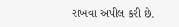રાખવા અપીલ કરી છે.